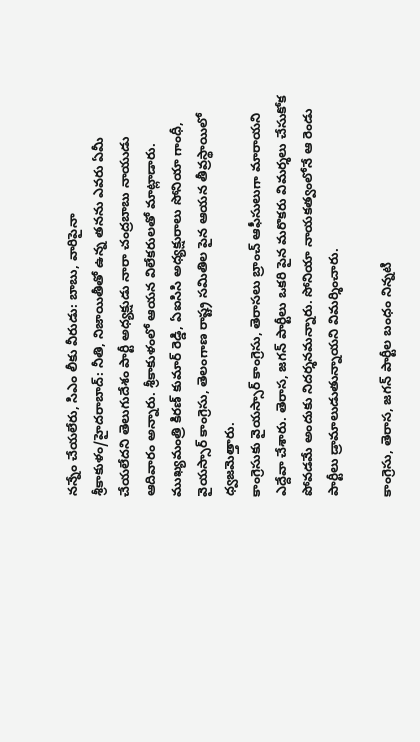నన్నేం చేయలేరు, సిఎం లీకు వీరుడు: బాబు, వారిపైనా
శ్రీకాకుళం/హైదరాబాద్: నీతి, నిజాయితీతో ఉన్న తనను ఎవరు ఏమీ చేయలేదని తెలుగుదేశం పార్టీ అధ్యక్షుడు నారా చంద్రబాబు నాయుడు ఆదివారం అన్నారు. శ్రీకాకుళంలో ఆయన విలేకరులతో మాట్లాడారు. ముఖ్యమంత్రి కిరణ్ కుమార్ రెడ్డి, ఏఐసిసి అధ్యక్షురాలు సోనియా గాంధీ, వైయస్సార్ కాంగ్రెసు, తెలంగాణ రాష్ట్ర సమితిల పైన ఆయన తీవ్రస్థాయిలో ధ్వజమెత్తారు.
కాంగ్రెసుకు వైయస్సార్ కాంగ్రెసు, తెరాసలు బ్రాంచ్ ఆఫీసులుగా మారాయని ఎద్దేవా చేశారు. తెరాస, జగన్ పార్టీలు ఒకరి పైన మరొకరు విమర్శలు చేసుకోక పోవడమే అందుకు నిదర్శనమన్నారు. సోనియా నాయకత్వంలోనే ఆ రెండు పార్టీలు డ్రామాలుడుతున్నాయని విమర్శించారు.

కాంగ్రెసు, తెరాస, జగన్ పార్టీల బంధం నిన్నటి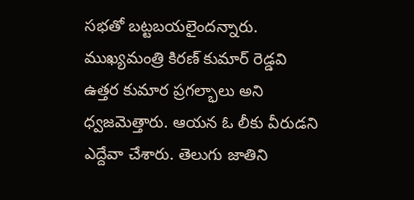సభతో బట్టబయలైందన్నారు. ముఖ్యమంత్రి కిరణ్ కుమార్ రెడ్డవి ఉత్తర కుమార ప్రగల్భాలు అని ధ్వజమెత్తారు. ఆయన ఓ లీకు వీరుడని ఎద్దేవా చేశారు. తెలుగు జాతిని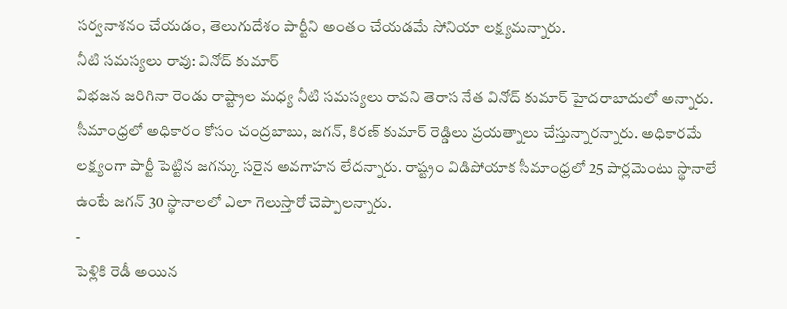సర్వనాశనం చేయడం, తెలుగుదేశం పార్టీని అంతం చేయడమే సోనియా లక్ష్యమన్నారు.
నీటి సమస్యలు రావు: వినోద్ కుమార్
విభజన జరిగినా రెండు రాష్ట్రాల మధ్య నీటి సమస్యలు రావని తెరాస నేత వినోద్ కుమార్ హైదరాబాదులో అన్నారు. సీమాంధ్రలో అధికారం కోసం చంద్రబాబు, జగన్, కిరణ్ కుమార్ రెడ్డిలు ప్రయత్నాలు చేస్తున్నారన్నారు. అధికారమే లక్ష్యంగా పార్టీ పెట్టిన జగన్కు సరైన అవగాహన లేదన్నారు. రాష్ట్రం విడిపోయాక సీమాంధ్రలో 25 పార్లమెంటు స్థానాలే ఉంటే జగన్ 30 స్థానాలలో ఎలా గెలుస్తారో చెప్పాలన్నారు.
-
పెళ్లికి రెడీ అయిన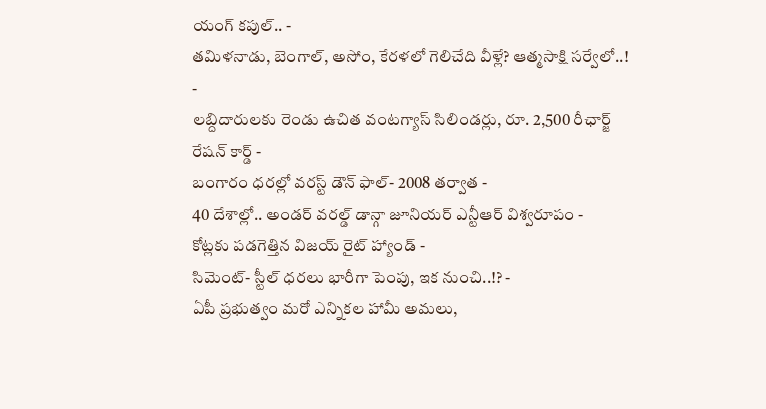యంగ్ కపుల్.. -
తమిళనాడు, బెంగాల్, అసోం, కేరళలో గెలిచేది వీళ్లే? ఆత్మసాక్షి సర్వేలో..! -
లబ్దిదారులకు రెండు ఉచిత వంటగ్యాస్ సిలిండర్లు, రూ. 2,500 రీఛార్జ్ రేషన్ కార్డ్ -
బంగారం ధరల్లో వరస్ట్ డౌన్ ఫాల్- 2008 తర్వాత -
40 దేశాల్లో.. అండర్ వరల్డ్ డాన్గా జూనియర్ ఎన్టీఆర్ విశ్వరూపం -
కోట్లకు పడగెత్తిన విజయ్ రైట్ హ్యాండ్ -
సిమెంట్- స్టీల్ ధరలు భారీగా పెంపు, ఇక నుంచి..!? -
ఏపీ ప్రభుత్వం మరో ఎన్నికల హామీ అమలు,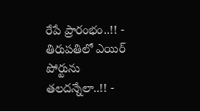రేపే ప్రారంభం..!! -
తిరుపతిలో ఎయిర్ పోర్టును తలదన్నేలా..!! -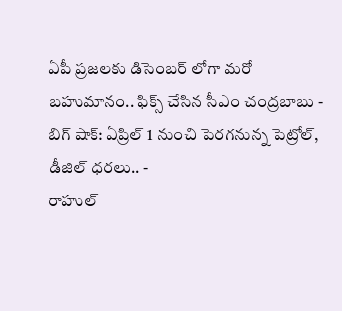ఏపీ ప్రజలకు డిసెంబర్ లోగా మరో బహుమానం.. ఫిక్స్ చేసిన సీఎం చంద్రబాబు -
బిగ్ షాక్: ఏప్రిల్ 1 నుంచి పెరగనున్న పెట్రోల్, డీజిల్ ధరలు.. -
రాహుల్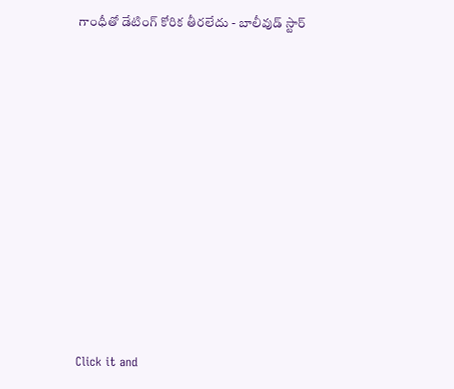గాంధీతో డేటింగ్ కోరిక తీరలేదు - బాలీవుడ్ స్టార్












Click it and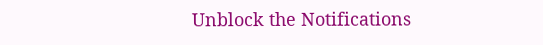Unblock the Notifications